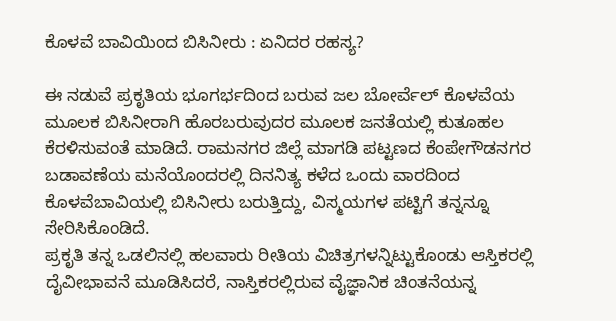ಕೊಳವೆ ಬಾವಿಯಿಂದ ಬಿಸಿನೀರು : ಏನಿದರ ರಹಸ್ಯ?

ಈ ನಡುವೆ ಪ್ರಕೃತಿಯ ಭೂಗರ್ಭದಿಂದ ಬರುವ ಜಲ ಬೋರ್ವೆಲ್ ಕೊಳವೆಯ ಮೂಲಕ ಬಿಸಿನೀರಾಗಿ ಹೊರಬರುವುದರ ಮೂಲಕ ಜನತೆಯಲ್ಲಿ ಕುತೂಹಲ ಕೆರಳಿಸುವಂತೆ ಮಾಡಿದೆ. ರಾಮನಗರ ಜಿಲ್ಲೆ ಮಾಗಡಿ ಪಟ್ಟಣದ ಕೆಂಪೇಗೌಡನಗರ ಬಡಾವಣೆಯ ಮನೆಯೊಂದರಲ್ಲಿ ದಿನನಿತ್ಯ ಕಳೆದ ಒಂದು ವಾರದಿಂದ ಕೊಳವೆಬಾವಿಯಲ್ಲಿ ಬಿಸಿನೀರು ಬರುತ್ತಿದ್ದು, ವಿಸ್ಮಯಗಳ ಪಟ್ಟಿಗೆ ತನ್ನನ್ನೂ ಸೇರಿಸಿಕೊಂಡಿದೆ.
ಪ್ರಕೃತಿ ತನ್ನ ಒಡಲಿನಲ್ಲಿ ಹಲವಾರು ರೀತಿಯ ವಿಚಿತ್ರಗಳನ್ನಿಟ್ಟುಕೊಂಡು ಆಸ್ತಿಕರಲ್ಲಿ ದೈವೀಭಾವನೆ ಮೂಡಿಸಿದರೆ, ನಾಸ್ತಿಕರಲ್ಲಿರುವ ವೈಜ್ಞಾನಿಕ ಚಿಂತನೆಯನ್ನ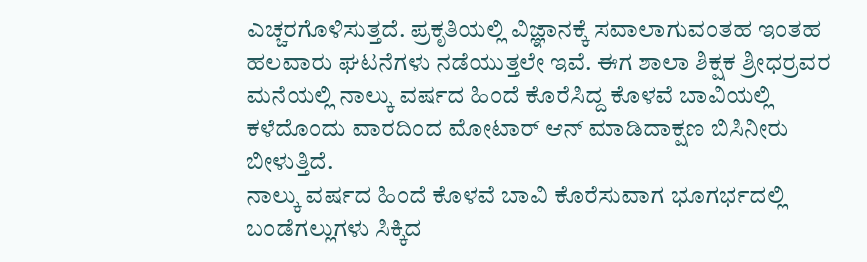ಎಚ್ಚರಗೊಳಿಸುತ್ತದೆ. ಪ್ರಕೃತಿಯಲ್ಲಿ ವಿಜ್ಞಾನಕ್ಕೆ ಸವಾಲಾಗುವಂತಹ ಇಂತಹ ಹಲವಾರು ಘಟನೆಗಳು ನಡೆಯುತ್ತಲೇ ಇವೆ. ಈಗ ಶಾಲಾ ಶಿಕ್ಷಕ ಶ್ರೀಧರ್ರವರ ಮನೆಯಲ್ಲಿ ನಾಲ್ಕು ವರ್ಷದ ಹಿಂದೆ ಕೊರೆಸಿದ್ದ ಕೊಳವೆ ಬಾವಿಯಲ್ಲಿ ಕಳೆದೊಂದು ವಾರದಿಂದ ಮೋಟಾರ್ ಆನ್ ಮಾಡಿದಾಕ್ಷಣ ಬಿಸಿನೀರು ಬೀಳುತ್ತಿದೆ.
ನಾಲ್ಕು ವರ್ಷದ ಹಿಂದೆ ಕೊಳವೆ ಬಾವಿ ಕೊರೆಸುವಾಗ ಭೂಗರ್ಭದಲ್ಲಿ ಬಂಡೆಗಲ್ಲುಗಳು ಸಿಕ್ಕಿದ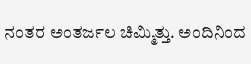ನಂತರ ಅಂತರ್ಜಲ ಚಿಮ್ಮಿತ್ತು. ಅಂದಿನಿಂದ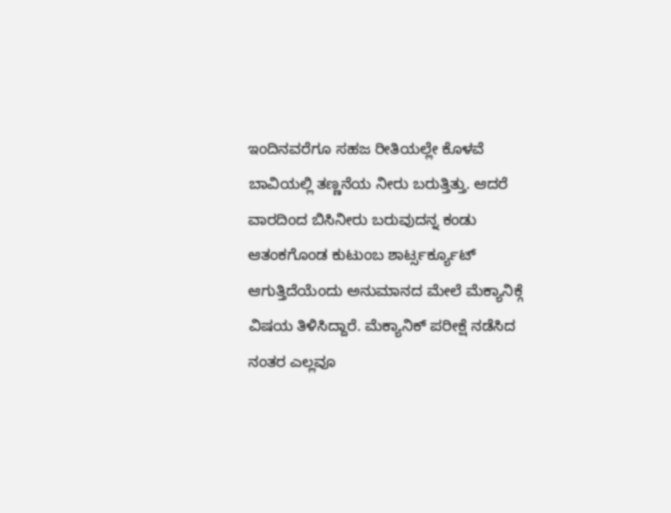ಇಂದಿನವರೆಗೂ ಸಹಜ ರೀತಿಯಲ್ಲೇ ಕೊಳವೆ ಬಾವಿಯಲ್ಲಿ ತಣ್ಣನೆಯ ನೀರು ಬರುತ್ತಿತ್ತು. ಆದರೆ ವಾರದಿಂದ ಬಿಸಿನೀರು ಬರುವುದನ್ನ ಕಂಡು ಆತಂಕಗೊಂಡ ಕುಟುಂಬ ಶಾರ್ಟ್ಸರ್ಕ್ಯೂಟ್ ಆಗುತ್ತಿದೆಯೆಂದು ಅನುಮಾನದ ಮೇಲೆ ಮೆಕ್ಯಾನಿಕ್ಗೆ ವಿಷಯ ತಿಳಿಸಿದ್ದಾರೆ. ಮೆಕ್ಯಾನಿಕ್ ಪರೀಕ್ಷೆ ನಡೆಸಿದ ನಂತರ ಎಲ್ಲವೂ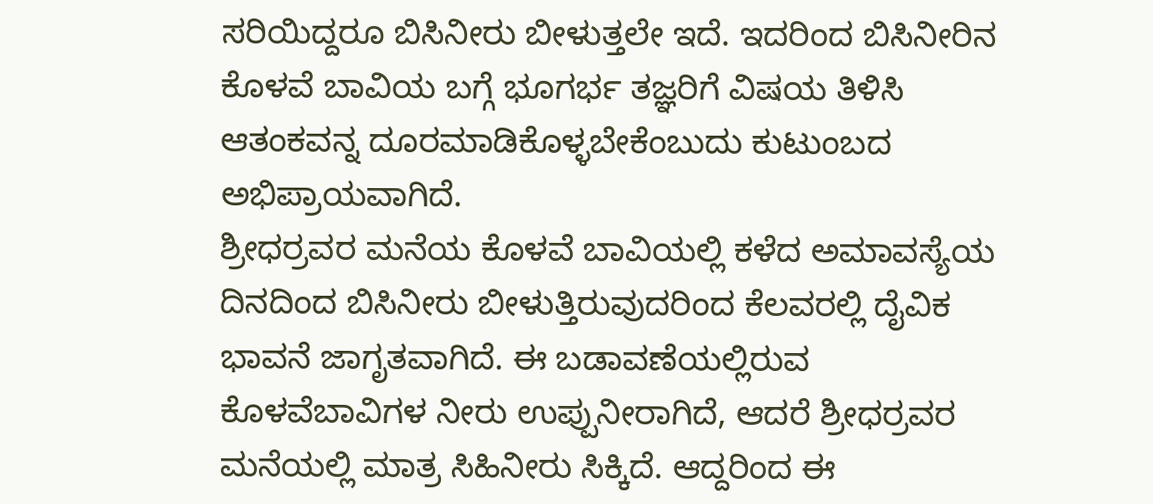ಸರಿಯಿದ್ದರೂ ಬಿಸಿನೀರು ಬೀಳುತ್ತಲೇ ಇದೆ. ಇದರಿಂದ ಬಿಸಿನೀರಿನ ಕೊಳವೆ ಬಾವಿಯ ಬಗ್ಗೆ ಭೂಗರ್ಭ ತಜ್ಞರಿಗೆ ವಿಷಯ ತಿಳಿಸಿ ಆತಂಕವನ್ನ ದೂರಮಾಡಿಕೊಳ್ಳಬೇಕೆಂಬುದು ಕುಟುಂಬದ ಅಭಿಪ್ರಾಯವಾಗಿದೆ.
ಶ್ರೀಧರ್ರವರ ಮನೆಯ ಕೊಳವೆ ಬಾವಿಯಲ್ಲಿ ಕಳೆದ ಅಮಾವಸ್ಯೆಯ ದಿನದಿಂದ ಬಿಸಿನೀರು ಬೀಳುತ್ತಿರುವುದರಿಂದ ಕೆಲವರಲ್ಲಿ ದೈವಿಕ ಭಾವನೆ ಜಾಗೃತವಾಗಿದೆ. ಈ ಬಡಾವಣೆಯಲ್ಲಿರುವ ಕೊಳವೆಬಾವಿಗಳ ನೀರು ಉಪ್ಪುನೀರಾಗಿದೆ, ಆದರೆ ಶ್ರೀಧರ್ರವರ ಮನೆಯಲ್ಲಿ ಮಾತ್ರ ಸಿಹಿನೀರು ಸಿಕ್ಕಿದೆ. ಆದ್ದರಿಂದ ಈ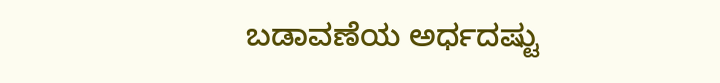ಬಡಾವಣೆಯ ಅರ್ಧದಷ್ಟು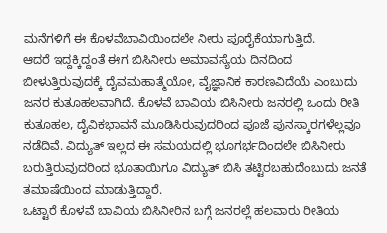ಮನೆಗಳಿಗೆ ಈ ಕೊಳವೆಬಾವಿಯಿಂದಲೇ ನೀರು ಪೂರೈಕೆಯಾಗುತ್ತಿದೆ.
ಆದರೆ ಇದ್ದಕ್ಕಿದ್ದಂತೆ ಈಗ ಬಿಸಿನೀರು ಅಮಾವಸ್ಯೆಯ ದಿನದಿಂದ ಬೀಳುತ್ತಿರುವುದಕ್ಕೆ ದೈವಮಹಾತ್ಮೆಯೋ, ವೈಜ್ಞಾನಿಕ ಕಾರಣವಿದೆಯೆ ಎಂಬುದು ಜನರ ಕುತೂಹಲವಾಗಿದೆ. ಕೊಳವೆ ಬಾವಿಯ ಬಿಸಿನೀರು ಜನರಲ್ಲಿ ಒಂದು ರೀತಿ ಕುತೂಹಲ, ದೈವಿಕಭಾವನೆ ಮೂಡಿಸಿರುವುದರಿಂದ ಪೂಜೆ ಪುನಸ್ಕಾರಗಳೆಲ್ಲವೂ ನಡೆದಿವೆ. ವಿದ್ಯುತ್ ಇಲ್ಲದ ಈ ಸಮಯದಲ್ಲಿ ಭೂಗರ್ಭದಿಂದಲೇ ಬಿಸಿನೀರು ಬರುತ್ತಿರುವುದರಿಂದ ಭೂತಾಯಿಗೂ ವಿದ್ಯುತ್ ಬಿಸಿ ತಟ್ಟಿರಬಹುದೆಂಬುದು ಜನತೆ ತಮಾಷೆಯಿಂದ ಮಾಡುತ್ತಿದ್ದಾರೆ.
ಒಟ್ಟಾರೆ ಕೊಳವೆ ಬಾವಿಯ ಬಿಸಿನೀರಿನ ಬಗ್ಗೆ ಜನರಲ್ಲೆ ಹಲವಾರು ರೀತಿಯ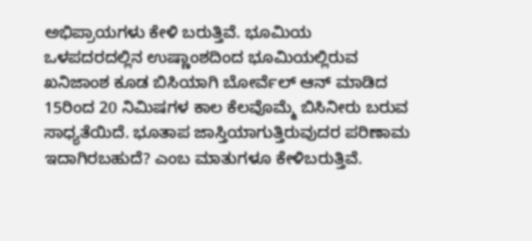ಅಭಿಪ್ರಾಯಗಳು ಕೇಳಿ ಬರುತ್ತಿವೆ. ಭೂಮಿಯ ಒಳಪದರದಲ್ಲಿನ ಉಷ್ಣಾಂಶದಿಂದ ಭೂಮಿಯಲ್ಲಿರುವ ಖನಿಜಾಂಶ ಕೂಡ ಬಿಸಿಯಾಗಿ ಬೋರ್ವೆಲ್ ಆನ್ ಮಾಡಿದ 15ರಿಂದ 20 ನಿಮಿಷಗಳ ಕಾಲ ಕೆಲವೊಮ್ಮೆ ಬಿಸಿನೀರು ಬರುವ ಸಾಧ್ಯತೆಯಿದೆ. ಭೂತಾಪ ಜಾಸ್ತಿಯಾಗುತ್ತಿರುವುದರ ಪರಿಣಾಮ ಇದಾಗಿರಬಹುದೆ? ಎಂಬ ಮಾತುಗಳೂ ಕೇಳಿಬರುತ್ತಿವೆ.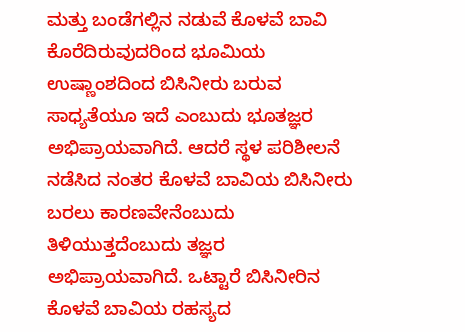ಮತ್ತು ಬಂಡೆಗಲ್ಲಿನ ನಡುವೆ ಕೊಳವೆ ಬಾವಿ ಕೊರೆದಿರುವುದರಿಂದ ಭೂಮಿಯ ಉಷ್ಣಾಂಶದಿಂದ ಬಿಸಿನೀರು ಬರುವ ಸಾಧ್ಯತೆಯೂ ಇದೆ ಎಂಬುದು ಭೂತಜ್ಞರ ಅಭಿಪ್ರಾಯವಾಗಿದೆ. ಆದರೆ ಸ್ಥಳ ಪರಿಶೀಲನೆ ನಡೆಸಿದ ನಂತರ ಕೊಳವೆ ಬಾವಿಯ ಬಿಸಿನೀರು ಬರಲು ಕಾರಣವೇನೆಂಬುದು ತಿಳಿಯುತ್ತದೆಂಬುದು ತಜ್ಞರ ಅಭಿಪ್ರಾಯವಾಗಿದೆ. ಒಟ್ಟಾರೆ ಬಿಸಿನೀರಿನ ಕೊಳವೆ ಬಾವಿಯ ರಹಸ್ಯದ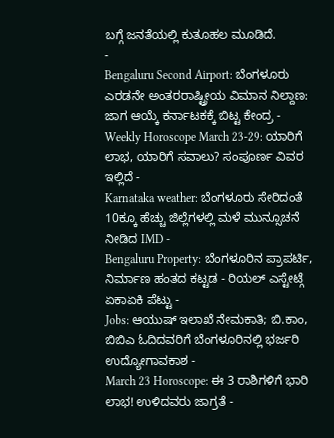ಬಗ್ಗೆ ಜನತೆಯಲ್ಲಿ ಕುತೂಹಲ ಮೂಡಿದೆ.
-
Bengaluru Second Airport: ಬೆಂಗಳೂರು ಎರಡನೇ ಅಂತರರಾಷ್ಟ್ರೀಯ ವಿಮಾನ ನಿಲ್ದಾಣ: ಜಾಗ ಆಯ್ಕೆ ಕರ್ನಾಟಕಕ್ಕೆ ಬಿಟ್ಟ ಕೇಂದ್ರ -
Weekly Horoscope March 23-29: ಯಾರಿಗೆ ಲಾಭ, ಯಾರಿಗೆ ಸವಾಲು? ಸಂಪೂರ್ಣ ವಿವರ ಇಲ್ಲಿದೆ -
Karnataka weather: ಬೆಂಗಳೂರು ಸೇರಿದಂತೆ 10ಕ್ಕೂ ಹೆಚ್ಚು ಜಿಲ್ಲೆಗಳಲ್ಲಿ ಮಳೆ ಮುನ್ಸೂಚನೆ ನೀಡಿದ IMD -
Bengaluru Property: ಬೆಂಗಳೂರಿನ ಪ್ರಾಪರ್ಟಿ, ನಿರ್ಮಾಣ ಹಂತದ ಕಟ್ಟಡ - ರಿಯಲ್ ಎಸ್ಟೇಟ್ಗೆ ಏಕಾಏಕಿ ಪೆಟ್ಟು -
Jobs: ಆಯುಷ್ ಇಲಾಖೆ ನೇಮಕಾತಿ; ಬಿ.ಕಾಂ, ಬಿಬಿಎ ಓದಿದವರಿಗೆ ಬೆಂಗಳೂರಿನಲ್ಲಿ ಭರ್ಜರಿ ಉದ್ಯೋಗಾವಕಾಶ -
March 23 Horoscope: ಈ 3 ರಾಶಿಗಳಿಗೆ ಭಾರಿ ಲಾಭ! ಉಳಿದವರು ಜಾಗ್ರತೆ -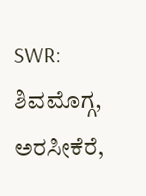SWR: ಶಿವಮೊಗ್ಗ, ಅರಸೀಕೆರೆ,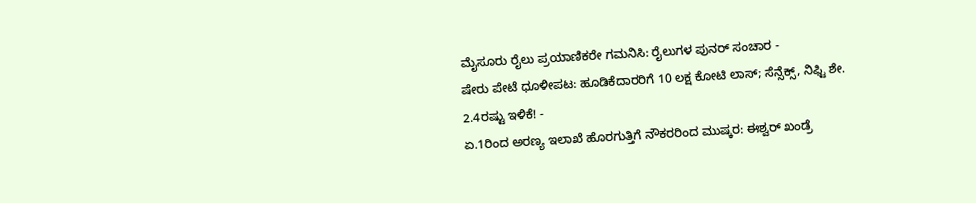ಮೈಸೂರು ರೈಲು ಪ್ರಯಾಣಿಕರೇ ಗಮನಿಸಿ: ರೈಲುಗಳ ಪುನರ್ ಸಂಚಾರ -
ಷೇರು ಪೇಟೆ ಧೂಳೀಪಟ: ಹೂಡಿಕೆದಾರರಿಗೆ 10 ಲಕ್ಷ ಕೋಟಿ ಲಾಸ್; ಸೆನ್ಸೆಕ್ಸ್, ನಿಫ್ಟಿ ಶೇ. 2.4ರಷ್ಟು ಇಳಿಕೆ! -
ಏ.1ರಿಂದ ಅರಣ್ಯ ಇಲಾಖೆ ಹೊರಗುತ್ತಿಗೆ ನೌಕರರಿಂದ ಮುಷ್ಕರ: ಈಶ್ವರ್ ಖಂಡ್ರೆ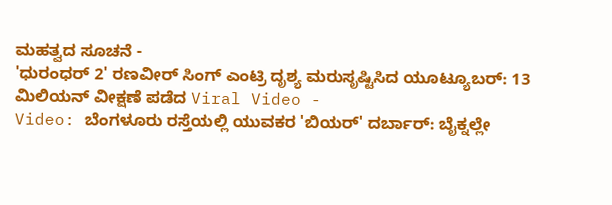ಮಹತ್ವದ ಸೂಚನೆ -
'ಧುರಂಧರ್ 2' ರಣವೀರ್ ಸಿಂಗ್ ಎಂಟ್ರಿ ದೃಶ್ಯ ಮರುಸೃಷ್ಟಿಸಿದ ಯೂಟ್ಯೂಬರ್: 13 ಮಿಲಿಯನ್ ವೀಕ್ಷಣೆ ಪಡೆದ Viral Video -
Video: ಬೆಂಗಳೂರು ರಸ್ತೆಯಲ್ಲಿ ಯುವಕರ 'ಬಿಯರ್' ದರ್ಬಾರ್: ಬೈಕ್ನಲ್ಲೇ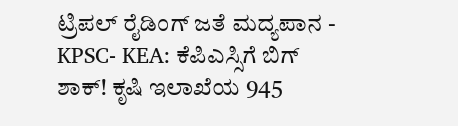ಟ್ರಿಪಲ್ ರೈಡಿಂಗ್ ಜತೆ ಮದ್ಯಪಾನ -
KPSC- KEA: ಕೆಪಿಎಸ್ಸಿಗೆ ಬಿಗ್ ಶಾಕ್! ಕೃಷಿ ಇಲಾಖೆಯ 945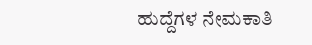ಹುದ್ದೆಗಳ ನೇಮಕಾತಿ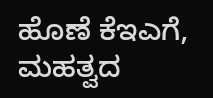ಹೊಣೆ ಕೆಇಎಗೆ, ಮಹತ್ವದ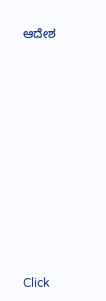ಆದೇಶ












Click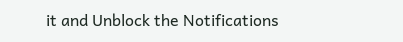it and Unblock the Notifications